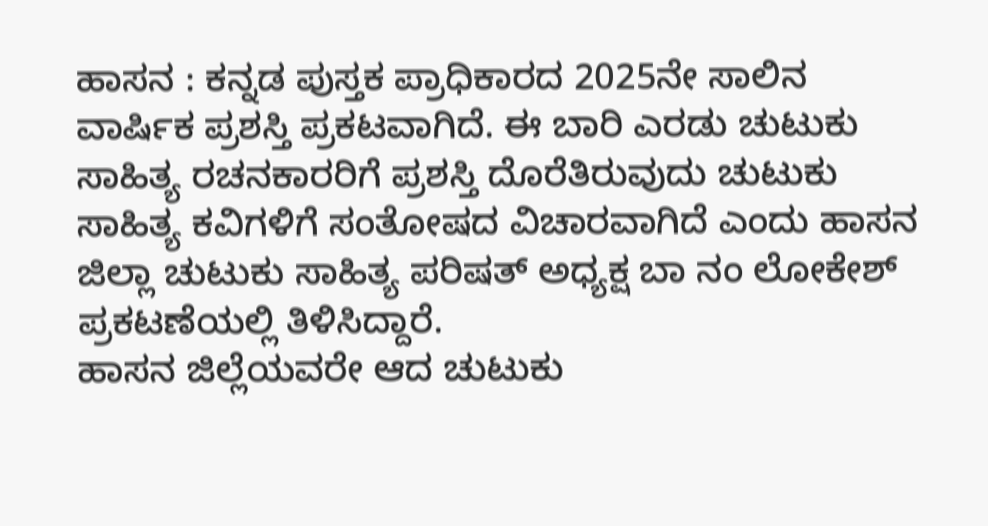ಹಾಸನ : ಕನ್ನಡ ಪುಸ್ತಕ ಪ್ರಾಧಿಕಾರದ 2025ನೇ ಸಾಲಿನ ವಾರ್ಷಿಕ ಪ್ರಶಸ್ತಿ ಪ್ರಕಟವಾಗಿದೆ. ಈ ಬಾರಿ ಎರಡು ಚುಟುಕು ಸಾಹಿತ್ಯ ರಚನಕಾರರಿಗೆ ಪ್ರಶಸ್ತಿ ದೊರೆತಿರುವುದು ಚುಟುಕು ಸಾಹಿತ್ಯ ಕವಿಗಳಿಗೆ ಸಂತೋಷದ ವಿಚಾರವಾಗಿದೆ ಎಂದು ಹಾಸನ ಜಿಲ್ಲಾ ಚುಟುಕು ಸಾಹಿತ್ಯ ಪರಿಷತ್ ಅಧ್ಯಕ್ಷ ಬಾ ನಂ ಲೋಕೇಶ್ ಪ್ರಕಟಣೆಯಲ್ಲಿ ತಿಳಿಸಿದ್ದಾರೆ.
ಹಾಸನ ಜಿಲ್ಲೆಯವರೇ ಆದ ಚುಟುಕು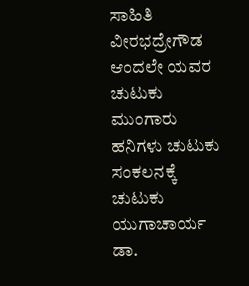ಸಾಹಿತಿ ವೀರಭದ್ರೇಗೌಡ ಆಂದಲೇ ಯವರ ಚುಟುಕು ಮುಂಗಾರು ಹನಿಗಳು ಚುಟುಕು ಸಂಕಲನಕ್ಕೆ ಚುಟುಕು ಯುಗಾಚಾರ್ಯ ಡಾ.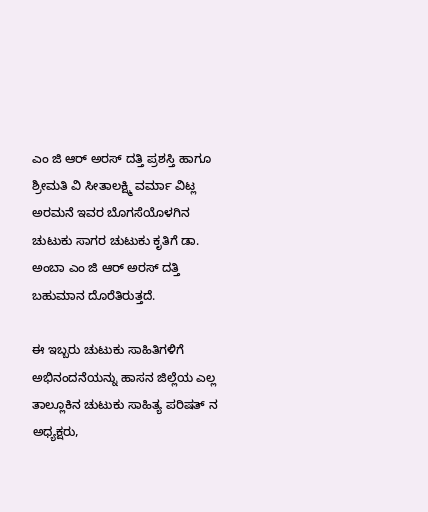ಎಂ ಜಿ ಆರ್ ಅರಸ್ ದತ್ತಿ ಪ್ರಶಸ್ತಿ ಹಾಗೂ ಶ್ರೀಮತಿ ವಿ ಸೀತಾಲಕ್ಷ್ಮಿ ವರ್ಮಾ ವಿಟ್ಲ ಅರಮನೆ ಇವರ ಬೊಗಸೆಯೊಳಗಿನ ಚುಟುಕು ಸಾಗರ ಚುಟುಕು ಕೃತಿಗೆ ಡಾ. ಅಂಬಾ ಎಂ ಜಿ ಆರ್ ಅರಸ್ ದತ್ತಿ ಬಹುಮಾನ ದೊರೆತಿರುತ್ತದೆ.

ಈ ಇಬ್ಬರು ಚುಟುಕು ಸಾಹಿತಿಗಳಿಗೆ ಅಭಿನಂದನೆಯನ್ನು ಹಾಸನ ಜಿಲ್ಲೆಯ ಎಲ್ಲ ತಾಲ್ಲೂಕಿನ ಚುಟುಕು ಸಾಹಿತ್ಯ ಪರಿಷತ್ ನ ಅಧ್ಯಕ್ಷರು,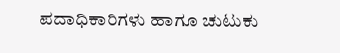ಪದಾಧಿಕಾರಿಗಳು ಹಾಗೂ ಚುಟುಕು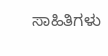ಸಾಹಿತಿಗಳು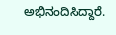ಅಭಿನಂದಿಸಿದ್ದಾರೆ.